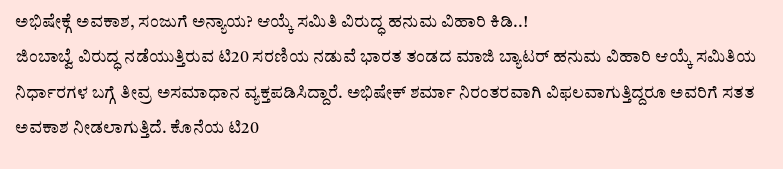ಅಭಿಷೇಕ್ಗೆ ಅವಕಾಶ, ಸಂಜುಗೆ ಅನ್ಯಾಯ? ಆಯ್ಕೆ ಸಮಿತಿ ವಿರುದ್ಧ ಹನುಮ ವಿಹಾರಿ ಕಿಡಿ..!
ಜಿಂಬಾಬ್ವೆ ವಿರುದ್ಧ ನಡೆಯುತ್ತಿರುವ ಟಿ20 ಸರಣಿಯ ನಡುವೆ ಭಾರತ ತಂಡದ ಮಾಜಿ ಬ್ಯಾಟರ್ ಹನುಮ ವಿಹಾರಿ ಆಯ್ಕೆ ಸಮಿತಿಯ ನಿರ್ಧಾರಗಳ ಬಗ್ಗೆ ತೀವ್ರ ಅಸಮಾಧಾನ ವ್ಯಕ್ತಪಡಿಸಿದ್ದಾರೆ. ಅಭಿಷೇಕ್ ಶರ್ಮಾ ನಿರಂತರವಾಗಿ ವಿಫಲವಾಗುತ್ತಿದ್ದರೂ ಅವರಿಗೆ ಸತತ ಅವಕಾಶ ನೀಡಲಾಗುತ್ತಿದೆ. ಕೊನೆಯ ಟಿ20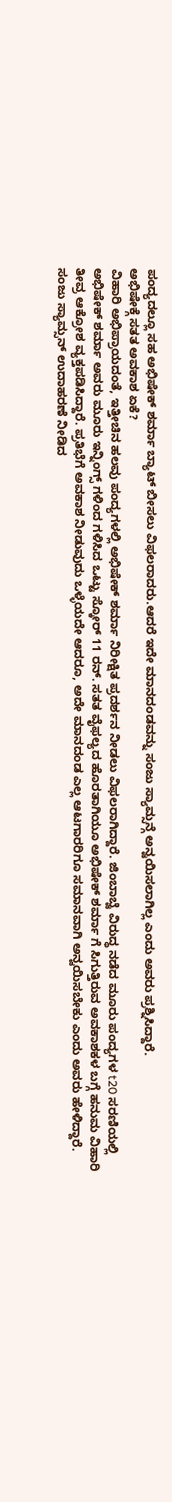ಪಂದ್ಯದಲ್ಲೂ ಸಹ ಅಭಿಷೇಕ್ ಶರ್ಮಾ ಬ್ಯಾಟ್ ಬೀಸಲು ವಿಫಲರಾದರು.ಆದರೆ ಇದೇ ಮಾನದಂಡವನ್ನು ಸಂಜು ಸ್ಯಾಮ್ಸನ್ಗೆ ಅನ್ವಯಿಸಲಾಗಿಲ್ಲ ಎಂದು ಅವರು ಪ್ರಶ್ನಿಸಿದ್ದಾರೆ.
ಅಭಿಷೇಕ್ಗೆ ಸತತ ಅವಕಾಶ ಏಕೆ?
ವಿಹಾರಿ ಅಭಿಪ್ರಾಯದಂತೆ, ಇತ್ತೀಚಿನ ಹಲವು ಪಂದ್ಯಗಳಲ್ಲಿ ಅಭಿಷೇಕ್ ಶರ್ಮಾ ನಿರೀಕ್ಷಿತ ಪ್ರದರ್ಶನ ನೀಡಲು ವಿಫಲರಾಗಿದ್ದಾರೆ. ಜಿಂಬಾಬ್ವೆ ವಿರುದ್ಧ ನಡೆದ ಮೂರು ಪಂದ್ಯಗಳ t20 ಸರಣಿಯಲ್ಲಿ ಅಭಿಷೇಕ್ ಶರ್ಮಾ ಅವರು ಮೂರು ಇನ್ನಿಂಗ್ಸ್ ಗಳಿಂದ ಗಳಿಸಿದ ಒಟ್ಟು ಸ್ಕೋರ್ 11 ರನ್. ಸತತ ವೈಫಲ್ಯದ ಹೊರತಾಗಿಯೂ ಅಭಿಷೇಕ್ ಶರ್ಮಾ ಗೆ ಸಿಗುತ್ತಿರುವ ಅವಕಾಶಕಳ ಬಗ್ಗೆ ಹನುಮ ವಿಹಾರಿ ತೀವ್ರ ಆಕ್ರೋಶ ವ್ಯಕ್ತಪಡಿಸಿದ್ದಾರೆ. ಪ್ರತಿಭೆಗೆ ಅವಕಾಶ ನೀಡುವುದು ಒಳ್ಳೆಯದೇ ಆದರೂ, ಅದೇ ಮಾನದಂಡ ಎಲ್ಲ ಆಟಗಾರರಿಗೂ ಸಮಾನವಾಗಿ ಅನ್ವಯಿಸಬೇಕು ಎಂದು ಅವರು ಹೇಳಿದ್ದಾರೆ.
ಸಂಜು ಸ್ಯಾಮ್ಸನ್ ಉದಾಹರಣೆ ನೀಡಿದ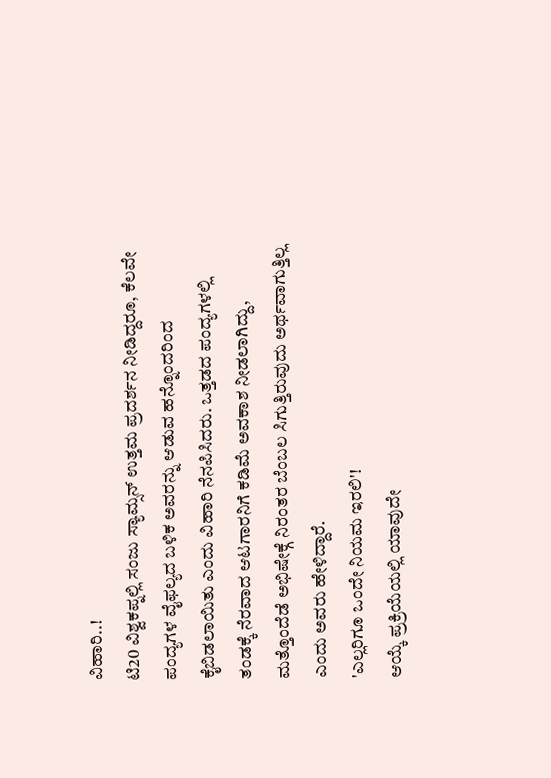ವಿಹಾರಿ..!
ಟಿ20 ವಿಶ್ವಕಪ್ನಲ್ಲಿ ಸಂಜು ಸ್ಯಾಮ್ಸನ್ ಉತ್ತಮ ಪ್ರದರ್ಶನ ನೀಡಿದ್ದರೂ, ಕೆಲವೇ ಪಂದ್ಯಗಳ ವೈಫಲ್ಯದ ಬಳಿಕ ಅವರನ್ನು ಆಡುವ ಹನ್ನೊಂದರಿಂದ ಕೈಬಿಡಲಾಯಿತು ಎಂದು ವಿಹಾರಿ ನೆನಪಿಸಿದರು. ಒತ್ತಡದ ಪಂದ್ಯಗಳಲ್ಲಿ ತಂಡಕ್ಕೆ ನೆರವಾದ ಆಟಗಾರನಿಗೆ ಕಡಿಮೆ ಅವಕಾಶ ನೀಡಲಾಗಿದ್ದು, ಮತ್ತೊಂದೆಡೆ ಅಭಿಷೇಕ್ಗೆ ನಿರಂತರ ಬೆಂಬಲ ಸಿಗುತ್ತಿರುವುದು ಅರ್ಥವಾಗುತ್ತಿಲ್ಲ ಎಂದು ಅವರು ಹೇಳಿದ್ದಾರೆ.
'ಎಲ್ಲರಿಗೂ ಒಂದೇ ನಿಯಮ ಇರಲಿ'!
ಆಯ್ಕೆ ಪ್ರಕ್ರಿಯೆಯಲ್ಲಿ ಯಾವುದೇ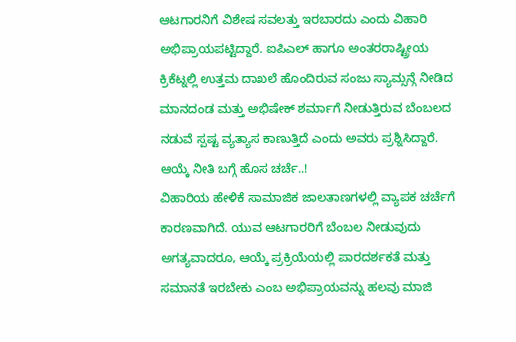ಆಟಗಾರನಿಗೆ ವಿಶೇಷ ಸವಲತ್ತು ಇರಬಾರದು ಎಂದು ವಿಹಾರಿ ಅಭಿಪ್ರಾಯಪಟ್ಟಿದ್ದಾರೆ. ಐಪಿಎಲ್ ಹಾಗೂ ಅಂತರರಾಷ್ಟ್ರೀಯ ಕ್ರಿಕೆಟ್ನಲ್ಲಿ ಉತ್ತಮ ದಾಖಲೆ ಹೊಂದಿರುವ ಸಂಜು ಸ್ಯಾಮ್ಸನ್ಗೆ ನೀಡಿದ ಮಾನದಂಡ ಮತ್ತು ಅಭಿಷೇಕ್ ಶರ್ಮಾಗೆ ನೀಡುತ್ತಿರುವ ಬೆಂಬಲದ ನಡುವೆ ಸ್ಪಷ್ಟ ವ್ಯತ್ಯಾಸ ಕಾಣುತ್ತಿದೆ ಎಂದು ಅವರು ಪ್ರಶ್ನಿಸಿದ್ದಾರೆ.
ಆಯ್ಕೆ ನೀತಿ ಬಗ್ಗೆ ಹೊಸ ಚರ್ಚೆ..!
ವಿಹಾರಿಯ ಹೇಳಿಕೆ ಸಾಮಾಜಿಕ ಜಾಲತಾಣಗಳಲ್ಲಿ ವ್ಯಾಪಕ ಚರ್ಚೆಗೆ ಕಾರಣವಾಗಿದೆ. ಯುವ ಆಟಗಾರರಿಗೆ ಬೆಂಬಲ ನೀಡುವುದು ಅಗತ್ಯವಾದರೂ, ಆಯ್ಕೆ ಪ್ರಕ್ರಿಯೆಯಲ್ಲಿ ಪಾರದರ್ಶಕತೆ ಮತ್ತು ಸಮಾನತೆ ಇರಬೇಕು ಎಂಬ ಅಭಿಪ್ರಾಯವನ್ನು ಹಲವು ಮಾಜಿ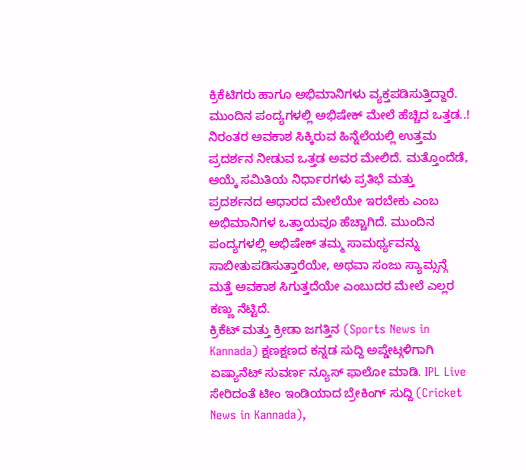ಕ್ರಿಕೆಟಿಗರು ಹಾಗೂ ಅಭಿಮಾನಿಗಳು ವ್ಯಕ್ತಪಡಿಸುತ್ತಿದ್ದಾರೆ.
ಮುಂದಿನ ಪಂದ್ಯಗಳಲ್ಲಿ ಅಭಿಷೇಕ್ ಮೇಲೆ ಹೆಚ್ಚಿದ ಒತ್ತಡ..!
ನಿರಂತರ ಅವಕಾಶ ಸಿಕ್ಕಿರುವ ಹಿನ್ನೆಲೆಯಲ್ಲಿ ಉತ್ತಮ ಪ್ರದರ್ಶನ ನೀಡುವ ಒತ್ತಡ ಅವರ ಮೇಲಿದೆ. ಮತ್ತೊಂದೆಡೆ, ಆಯ್ಕೆ ಸಮಿತಿಯ ನಿರ್ಧಾರಗಳು ಪ್ರತಿಭೆ ಮತ್ತು ಪ್ರದರ್ಶನದ ಆಧಾರದ ಮೇಲೆಯೇ ಇರಬೇಕು ಎಂಬ ಅಭಿಮಾನಿಗಳ ಒತ್ತಾಯವೂ ಹೆಚ್ಚಾಗಿದೆ. ಮುಂದಿನ ಪಂದ್ಯಗಳಲ್ಲಿ ಅಭಿಷೇಕ್ ತಮ್ಮ ಸಾಮರ್ಥ್ಯವನ್ನು ಸಾಬೀತುಪಡಿಸುತ್ತಾರೆಯೇ, ಅಥವಾ ಸಂಜು ಸ್ಯಾಮ್ಸನ್ಗೆ ಮತ್ತೆ ಅವಕಾಶ ಸಿಗುತ್ತದೆಯೇ ಎಂಬುದರ ಮೇಲೆ ಎಲ್ಲರ ಕಣ್ಣು ನೆಟ್ಟಿದೆ.
ಕ್ರಿಕೆಟ್ ಮತ್ತು ಕ್ರೀಡಾ ಜಗತ್ತಿನ (Sports News in Kannada) ಕ್ಷಣಕ್ಷಣದ ಕನ್ನಡ ಸುದ್ದಿ ಅಪ್ಡೇಟ್ಗಳಿಗಾಗಿ ಏಷ್ಯಾನೆಟ್ ಸುವರ್ಣ ನ್ಯೂಸ್ ಫಾಲೋ ಮಾಡಿ. IPL Live ಸೇರಿದಂತೆ ಟೀಂ ಇಂಡಿಯಾದ ಬ್ರೇಕಿಂಗ್ ಸುದ್ದಿ (Cricket News in Kannada),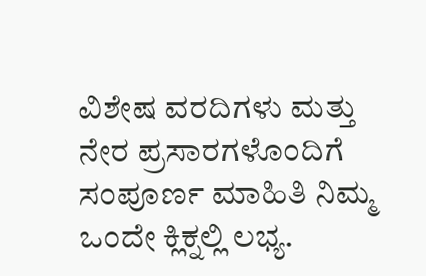ವಿಶೇಷ ವರದಿಗಳು ಮತ್ತು ನೇರ ಪ್ರಸಾರಗಳೊಂದಿಗೆ ಸಂಪೂರ್ಣ ಮಾಹಿತಿ ನಿಮ್ಮ ಒಂದೇ ಕ್ಲಿಕ್ನಲ್ಲಿ ಲಭ್ಯ.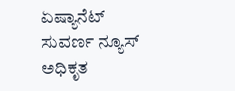ಏಷ್ಯಾನೆಟ್ ಸುವರ್ಣ ನ್ಯೂಸ್ ಅಧಿಕೃತ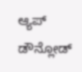ಆ್ಯಪ್ ಡೌನ್ಲೋಡ್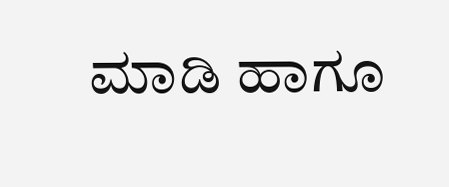ಮಾಡಿ ಹಾಗೂ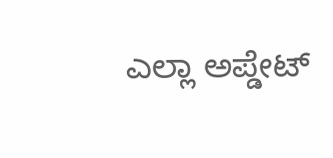ಎಲ್ಲಾ ಅಪ್ಡೇಟ್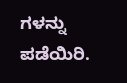ಗಳನ್ನು ಪಡೆಯಿರಿ.